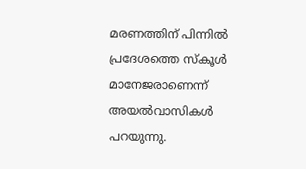മരണത്തിന് പിന്നിൽ പ്രദേശത്തെ സ്കൂൾ മാനേജരാണെന്ന് അയൽവാസികൾ പറയുന്നു.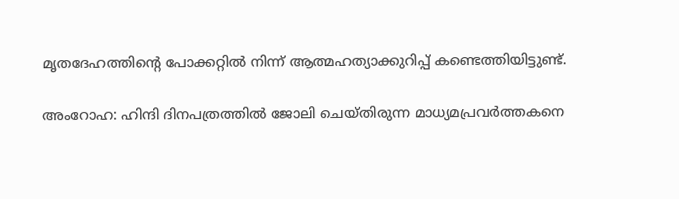മൃതദേഹത്തിന്റെ പോക്കറ്റിൽ നിന്ന് ആത്മഹത്യാക്കുറിപ്പ് കണ്ടെത്തിയിട്ടുണ്ട്.

അംറോഹ: ഹിന്ദി ദിനപത്രത്തിൽ ജോലി ചെയ്തിരുന്ന മാധ്യമപ്രവർത്തകനെ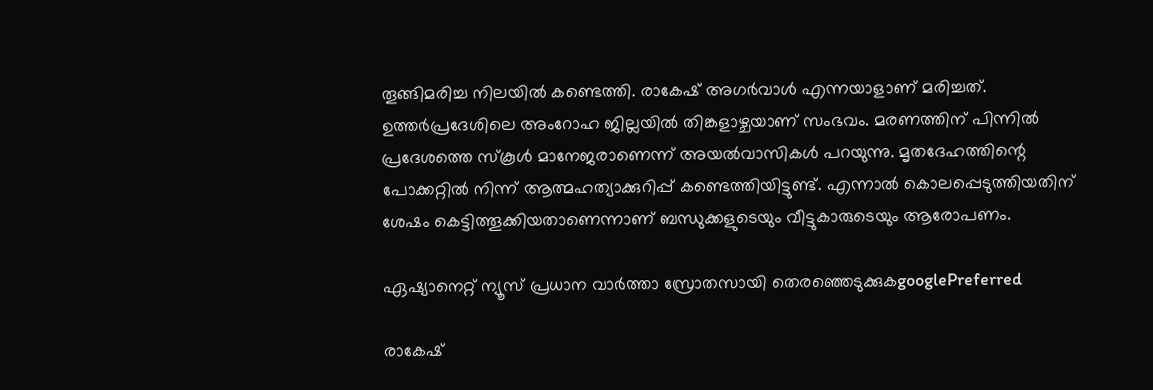തൂങ്ങിമരിച്ച നിലയിൽ കണ്ടെത്തി. രാകേഷ് അഗർവാൾ എന്നയാളാണ് മരിച്ചത്. ഉത്തർപ്രദേശിലെ അംറോഹ ജില്ലയിൽ തിങ്കളാഴ്ചയാണ് സംഭവം. മരണത്തിന് പിന്നിൽ പ്രദേശത്തെ സ്കൂൾ മാനേജരാണെന്ന് അയൽവാസികൾ പറയുന്നു. മൃതദേഹത്തിന്റെ പോക്കറ്റിൽ നിന്ന് ആത്മഹത്യാക്കുറിപ്പ് കണ്ടെത്തിയിട്ടുണ്ട്. എന്നാൽ കൊലപ്പെടുത്തിയതിന് ശേഷം കെട്ടിത്തൂക്കിയതാണെന്നാണ് ബന്ധുക്കളുടെയും വീട്ടുകാരുടെയും ആരോപണം.

ഏഷ്യാനെറ്റ് ന്യൂസ് പ്രധാന വാർത്താ സ്രോതസായി തെരഞ്ഞെടുക്കുകgooglePreferred

രാകേഷ്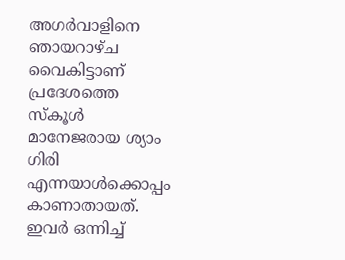അഗർവാളിനെ ഞായറാഴ്ച വൈകിട്ടാണ് പ്രദേശത്തെ സ്കൂൾ മാനേജരായ ശ്യാം ഗിരി എന്നയാൾക്കൊപ്പം കാണാതായത്. ഇവർ ഒന്നിച്ച്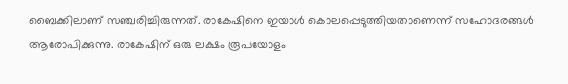ബൈക്കിലാണ് സഞ്ചരിച്ചിരുന്നത്. രാകേഷിനെ ഇയാൾ കൊലപ്പെടുത്തിയതാണെന്ന് സഹോദരങ്ങൾ ആരോപിക്കുന്നു. രാകേഷിന് ഒരു ലക്ഷം രൂപയോളം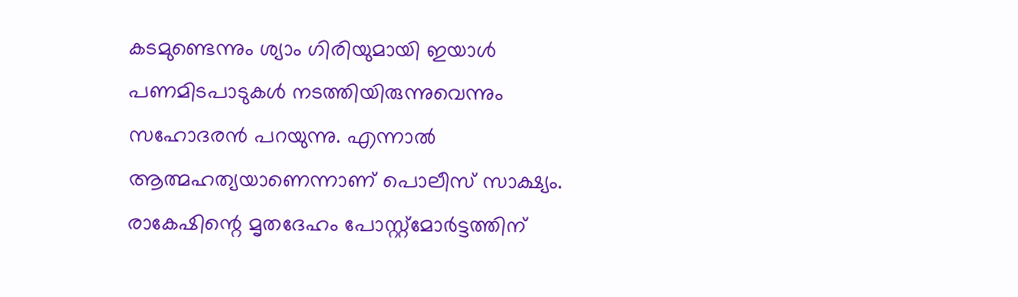കടമുണ്ടെന്നും ശ്യാം ഗിരിയുമായി ഇയാൾ പണമിടപാടുകൾ നടത്തിയിരുന്നുവെന്നും സഹോദരൻ പറയുന്നു. എന്നാൽ ആത്മഹത്യയാണെന്നാണ് പൊലീസ് സാക്ഷ്യം. രാകേഷിന്റെ മൃതദേഹം പോസ്റ്റ്മോർട്ടത്തിന്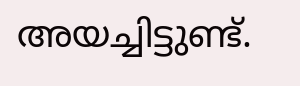അയച്ചിട്ടുണ്ട്.